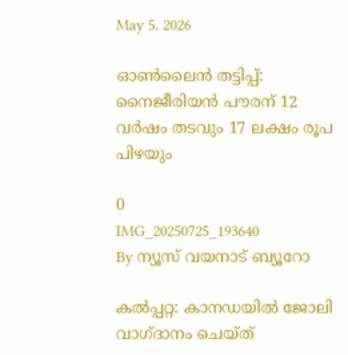May 5, 2026

ഓൺലൈൻ തട്ടിപ്പ്: നൈജീരിയൻ പൗരന് 12 വർഷം തടവും 17 ലക്ഷം രൂപ പിഴയും

0
IMG_20250725_193640
By ന്യൂസ് വയനാട് ബ്യൂറോ

കൽപ്പറ്റ: കാനഡയിൽ ജോലി വാഗ്ദാനം ചെയ്ത്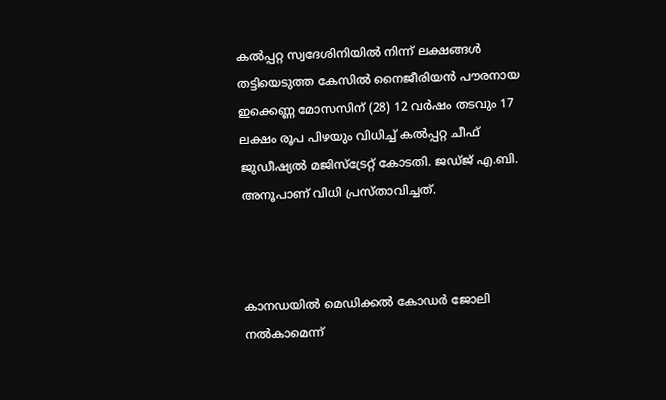കൽപ്പറ്റ സ്വദേശിനിയിൽ നിന്ന് ലക്ഷങ്ങൾ തട്ടിയെടുത്ത കേസിൽ നൈജീരിയൻ പൗരനായ ഇക്കെണ്ണ മോസസിന് (28) 12 വർഷം തടവും 17 ലക്ഷം രൂപ പിഴയും വിധിച്ച് കൽപ്പറ്റ ചീഫ് ജുഡീഷ്യൽ മജിസ്‌ട്രേറ്റ് കോടതി. ജഡ്ജ് എ.ബി. അനൂപാണ് വിധി പ്രസ്താവിച്ചത്.



കാനഡയിൽ മെഡിക്കൽ കോഡർ ജോലി നൽകാമെന്ന്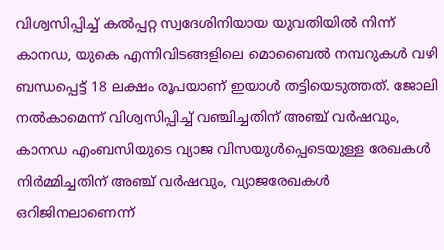വിശ്വസിപ്പിച്ച് കൽപ്പറ്റ സ്വദേശിനിയായ യുവതിയിൽ നിന്ന് കാനഡ, യുകെ എന്നിവിടങ്ങളിലെ മൊബൈൽ നമ്പറുകൾ വഴി ബന്ധപ്പെട്ട് 18 ലക്ഷം രൂപയാണ് ഇയാൾ തട്ടിയെടുത്തത്. ജോലി നൽകാമെന്ന് വിശ്വസിപ്പിച്ച് വഞ്ചിച്ചതിന് അഞ്ച് വർഷവും, കാനഡ എംബസിയുടെ വ്യാജ വിസയുൾപ്പെടെയുള്ള രേഖകൾ നിർമ്മിച്ചതിന് അഞ്ച് വർഷവും, വ്യാജരേഖകൾ ഒറിജിനലാണെന്ന്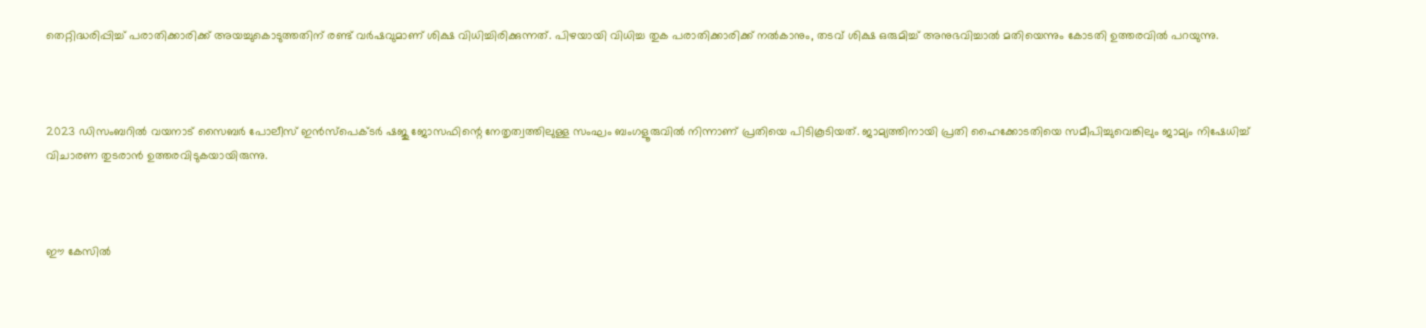തെറ്റിദ്ധരിപ്പിച്ച് പരാതിക്കാരിക്ക് അയച്ചുകൊടുത്തതിന് രണ്ട് വർഷവുമാണ് ശിക്ഷ വിധിച്ചിരിക്കുന്നത്. പിഴയായി വിധിച്ച തുക പരാതിക്കാരിക്ക് നൽകാനും, തടവ് ശിക്ഷ ഒരുമിച്ച് അനുഭവിച്ചാൽ മതിയെന്നും കോടതി ഉത്തരവിൽ പറയുന്നു.



2023 ഡിസംബറിൽ വയനാട് സൈബർ പോലീസ് ഇൻസ്‌പെക്ടർ ഷജു ജോസഫിന്റെ നേതൃത്വത്തിലുള്ള സംഘം ബംഗളൂരുവിൽ നിന്നാണ് പ്രതിയെ പിടികൂടിയത്. ജാമ്യത്തിനായി പ്രതി ഹൈക്കോടതിയെ സമീപിച്ചുവെങ്കിലും ജാമ്യം നിഷേധിച്ച് വിചാരണ തുടരാൻ ഉത്തരവിടുകയായിരുന്നു.



ഈ കേസിൽ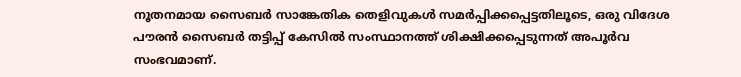നൂതനമായ സൈബർ സാങ്കേതിക തെളിവുകൾ സമർപ്പിക്കപ്പെട്ടതിലൂടെ, ഒരു വിദേശ പൗരൻ സൈബർ തട്ടിപ്പ് കേസിൽ സംസ്ഥാനത്ത് ശിക്ഷിക്കപ്പെടുന്നത് അപൂർവ സംഭവമാണ്.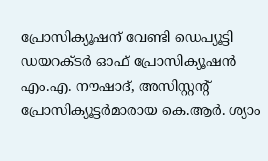പ്രോസിക്യൂഷന് വേണ്ടി ഡെപ്യൂട്ടി ഡയറക്ടർ ഓഫ് പ്രോസിക്യൂഷൻ എം.എ. നൗഷാദ്, അസിസ്റ്റന്റ് പ്രോസിക്യൂട്ടർമാരായ കെ.ആർ. ശ്യാം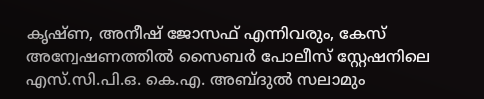കൃഷ്ണ, അനീഷ് ജോസഫ് എന്നിവരും, കേസ് അന്വേഷണത്തിൽ സൈബർ പോലീസ് സ്റ്റേഷനിലെ എസ്.സി.പി.ഒ. കെ.എ. അബ്ദുൽ സലാമും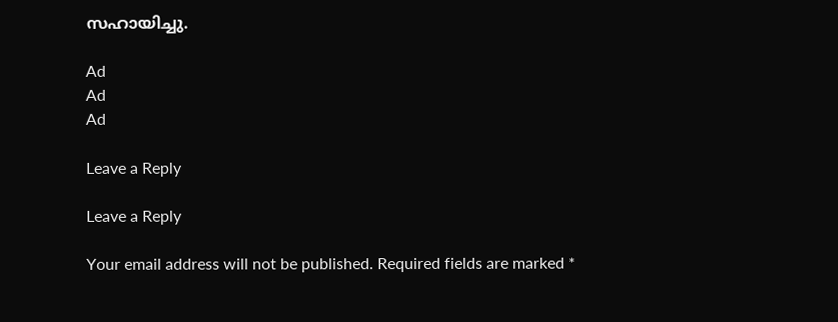സഹായിച്ചു.

Ad
Ad
Ad

Leave a Reply

Leave a Reply

Your email address will not be published. Required fields are marked *